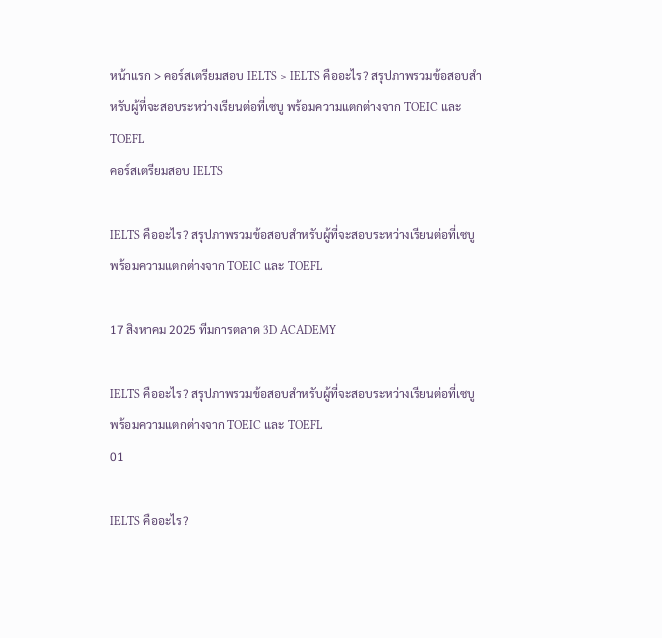หน้าแรก > คอร์สเตรียมสอบ IELTS > IELTS คืออะไร? สรุปภาพรวมข้อสอบสำหรับผู้ที่จะสอบระหว่างเรียนต่อที่เซบู พร้อมความแตกต่างจาก TOEIC และ TOEFL
คอร์สเตรียมสอบ IELTS

IELTS คืออะไร? สรุปภาพรวมข้อสอบสำหรับผู้ที่จะสอบระหว่างเรียนต่อที่เซบู พร้อมความแตกต่างจาก TOEIC และ TOEFL

17 สิงหาคม 2025 ทีมการตลาด 3D ACADEMY

IELTS คืออะไร? สรุปภาพรวมข้อสอบสำหรับผู้ที่จะสอบระหว่างเรียนต่อที่เซบู พร้อมความแตกต่างจาก TOEIC และ TOEFL
01

IELTS คืออะไร?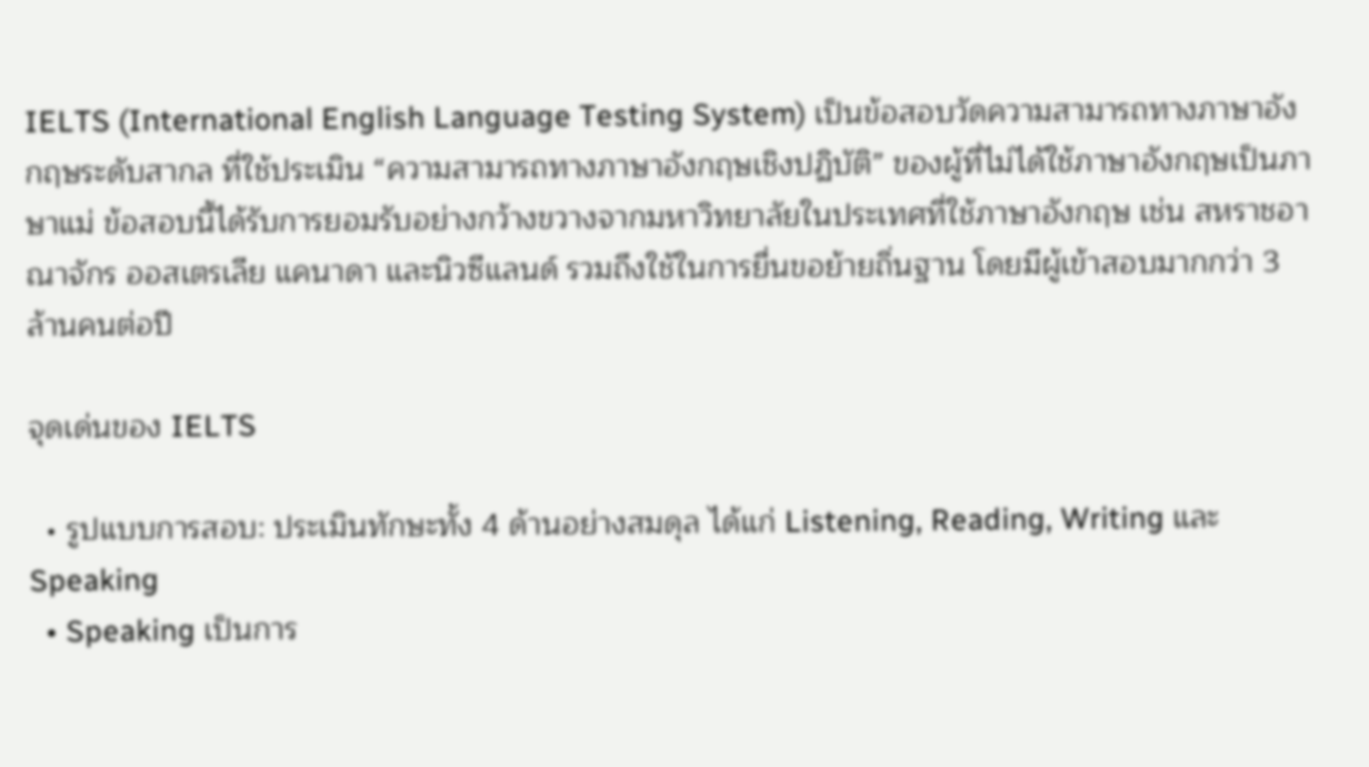IELTS (International English Language Testing System) เป็นข้อสอบวัดความสามารถทางภาษาอังกฤษระดับสากล ที่ใช้ประเมิน “ความสามารถทางภาษาอังกฤษเชิงปฏิบัติ” ของผู้ที่ไม่ได้ใช้ภาษาอังกฤษเป็นภาษาแม่ ข้อสอบนี้ได้รับการยอมรับอย่างกว้างขวางจากมหาวิทยาลัยในประเทศที่ใช้ภาษาอังกฤษ เช่น สหราชอาณาจักร ออสเตรเลีย แคนาดา และนิวซีแลนด์ รวมถึงใช้ในการยื่นขอย้ายถิ่นฐาน โดยมีผู้เข้าสอบมากกว่า 3 ล้านคนต่อปี

จุดเด่นของ IELTS

  • รูปแบบการสอบ: ประเมินทักษะทั้ง 4 ด้านอย่างสมดุล ได้แก่ Listening, Reading, Writing และ Speaking
  • Speaking เป็นการ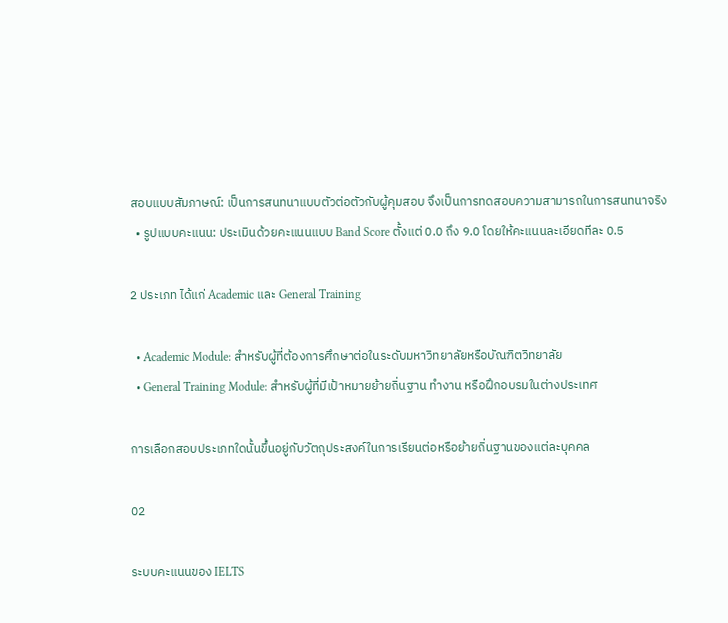สอบแบบสัมภาษณ์: เป็นการสนทนาแบบตัวต่อตัวกับผู้คุมสอบ จึงเป็นการทดสอบความสามารถในการสนทนาจริง
  • รูปแบบคะแนน: ประเมินด้วยคะแนนแบบ Band Score ตั้งแต่ 0.0 ถึง 9.0 โดยให้คะแนนละเอียดทีละ 0.5

2 ประเภท ได้แก่ Academic และ General Training

  • Academic Module: สำหรับผู้ที่ต้องการศึกษาต่อในระดับมหาวิทยาลัยหรือบัณฑิตวิทยาลัย
  • General Training Module: สำหรับผู้ที่มีเป้าหมายย้ายถิ่นฐาน ทำงาน หรือฝึกอบรมในต่างประเทศ

การเลือกสอบประเภทใดนั้นขึ้นอยู่กับวัตถุประสงค์ในการเรียนต่อหรือย้ายถิ่นฐานของแต่ละบุคคล

02

ระบบคะแนนของ IELTS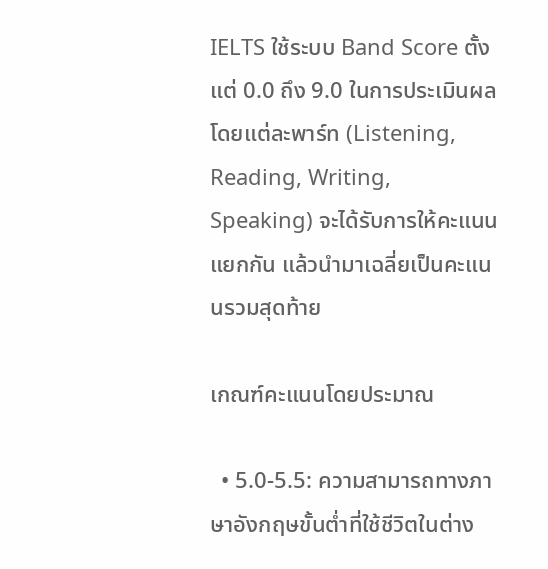IELTS ใช้ระบบ Band Score ตั้งแต่ 0.0 ถึง 9.0 ในการประเมินผล โดยแต่ละพาร์ท (Listening, Reading, Writing, Speaking) จะได้รับการให้คะแนนแยกกัน แล้วนำมาเฉลี่ยเป็นคะแนนรวมสุดท้าย

เกณฑ์คะแนนโดยประมาณ

  • 5.0-5.5: ความสามารถทางภาษาอังกฤษขั้นต่ำที่ใช้ชีวิตในต่าง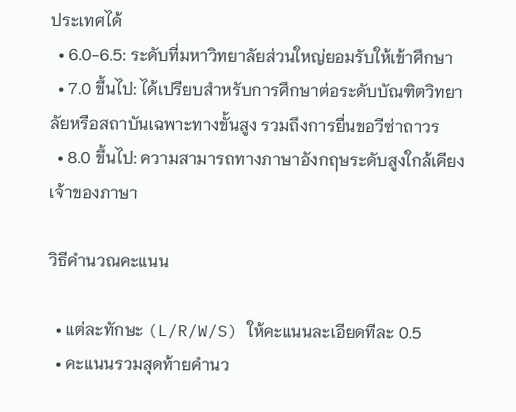ประเทศได้
  • 6.0-6.5: ระดับที่มหาวิทยาลัยส่วนใหญ่ยอมรับให้เข้าศึกษา
  • 7.0 ขึ้นไป: ได้เปรียบสำหรับการศึกษาต่อระดับบัณฑิตวิทยาลัยหรือสถาบันเฉพาะทางขั้นสูง รวมถึงการยื่นขอวีซ่าถาวร
  • 8.0 ขึ้นไป: ความสามารถทางภาษาอังกฤษระดับสูงใกล้เคียงเจ้าของภาษา

วิธีคำนวณคะแนน

  • แต่ละทักษะ (L/R/W/S) ให้คะแนนละเอียดทีละ 0.5
  • คะแนนรวมสุดท้ายคำนว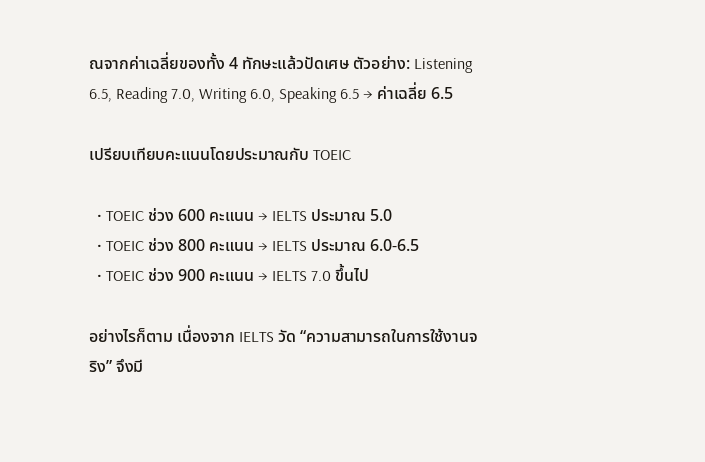ณจากค่าเฉลี่ยของทั้ง 4 ทักษะแล้วปัดเศษ ตัวอย่าง: Listening 6.5, Reading 7.0, Writing 6.0, Speaking 6.5 → ค่าเฉลี่ย 6.5

เปรียบเทียบคะแนนโดยประมาณกับ TOEIC

  • TOEIC ช่วง 600 คะแนน → IELTS ประมาณ 5.0
  • TOEIC ช่วง 800 คะแนน → IELTS ประมาณ 6.0-6.5
  • TOEIC ช่วง 900 คะแนน → IELTS 7.0 ขึ้นไป

อย่างไรก็ตาม เนื่องจาก IELTS วัด “ความสามารถในการใช้งานจริง” จึงมี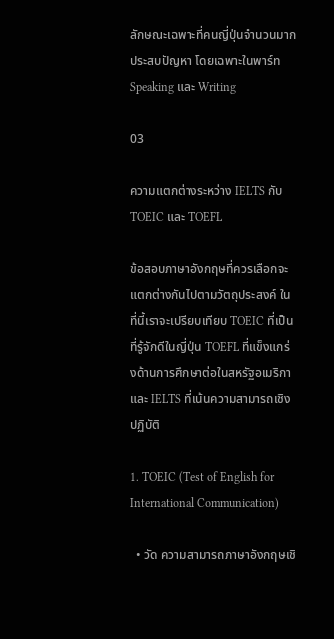ลักษณะเฉพาะที่คนญี่ปุ่นจำนวนมากประสบปัญหา โดยเฉพาะในพาร์ท Speaking และ Writing

03

ความแตกต่างระหว่าง IELTS กับ TOEIC และ TOEFL

ข้อสอบภาษาอังกฤษที่ควรเลือกจะแตกต่างกันไปตามวัตถุประสงค์ ในที่นี้เราจะเปรียบเทียบ TOEIC ที่เป็นที่รู้จักดีในญี่ปุ่น TOEFL ที่แข็งแกร่งด้านการศึกษาต่อในสหรัฐอเมริกา และ IELTS ที่เน้นความสามารถเชิงปฏิบัติ

1. TOEIC (Test of English for International Communication)

  • วัด ความสามารถภาษาอังกฤษเชิ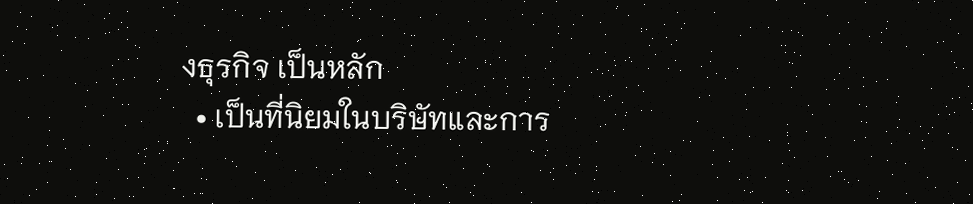งธุรกิจ เป็นหลัก
  • เป็นที่นิยมในบริษัทและการ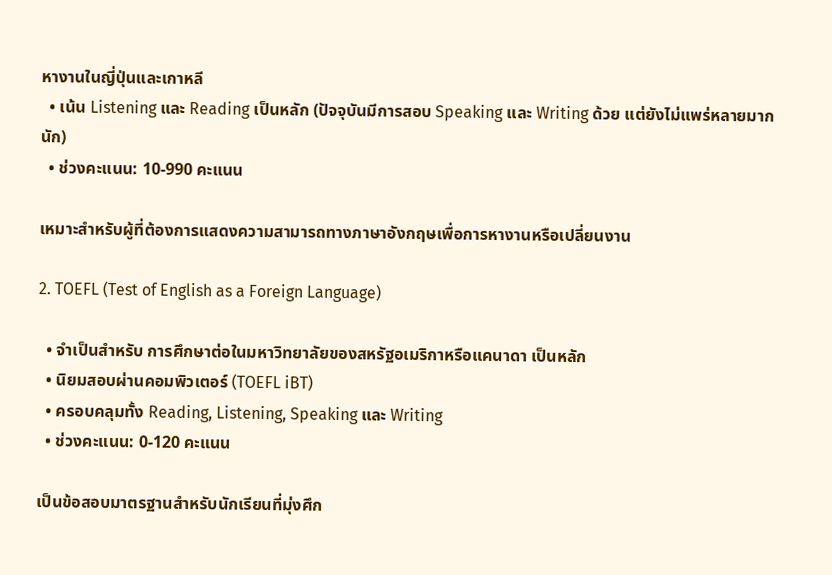หางานในญี่ปุ่นและเกาหลี
  • เน้น Listening และ Reading เป็นหลัก (ปัจจุบันมีการสอบ Speaking และ Writing ด้วย แต่ยังไม่แพร่หลายมากนัก)
  • ช่วงคะแนน: 10-990 คะแนน

เหมาะสำหรับผู้ที่ต้องการแสดงความสามารถทางภาษาอังกฤษเพื่อการหางานหรือเปลี่ยนงาน

2. TOEFL (Test of English as a Foreign Language)

  • จำเป็นสำหรับ การศึกษาต่อในมหาวิทยาลัยของสหรัฐอเมริกาหรือแคนาดา เป็นหลัก
  • นิยมสอบผ่านคอมพิวเตอร์ (TOEFL iBT)
  • ครอบคลุมทั้ง Reading, Listening, Speaking และ Writing
  • ช่วงคะแนน: 0-120 คะแนน

เป็นข้อสอบมาตรฐานสำหรับนักเรียนที่มุ่งศึก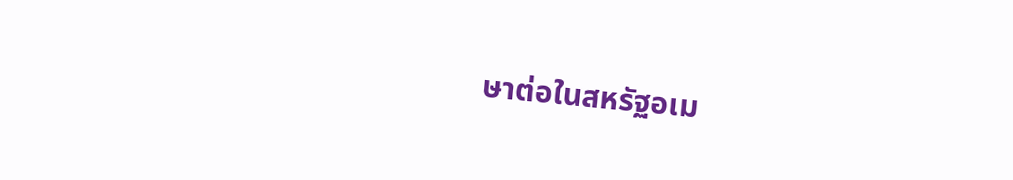ษาต่อในสหรัฐอเม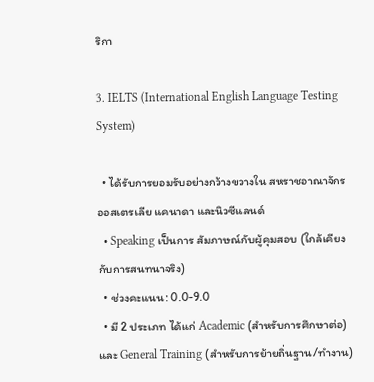ริกา

3. IELTS (International English Language Testing System)

  • ได้รับการยอมรับอย่างกว้างขวางใน สหราชอาณาจักร ออสเตรเลีย แคนาดา และนิวซีแลนด์
  • Speaking เป็นการ สัมภาษณ์กับผู้คุมสอบ (ใกล้เคียงกับการสนทนาจริง)
  • ช่วงคะแนน: 0.0-9.0
  • มี 2 ประเภท ได้แก่ Academic (สำหรับการศึกษาต่อ) และ General Training (สำหรับการย้ายถิ่นฐาน/ทำงาน)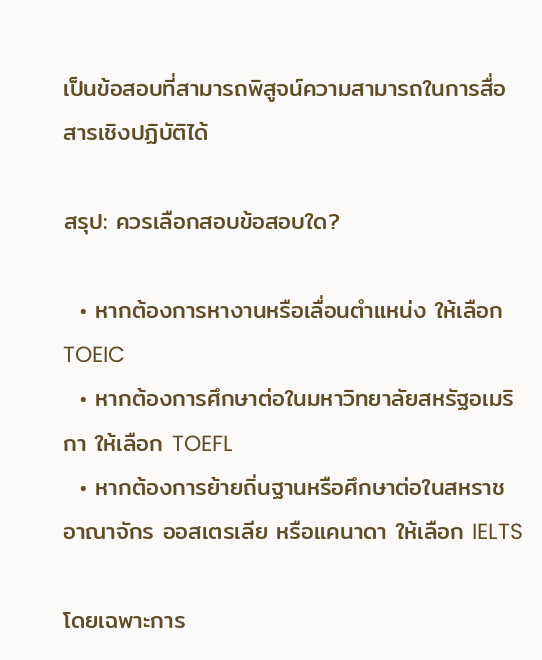เป็นข้อสอบที่สามารถพิสูจน์ความสามารถในการสื่อสารเชิงปฏิบัติได้

สรุป: ควรเลือกสอบข้อสอบใด?

  • หากต้องการหางานหรือเลื่อนตำแหน่ง ให้เลือก TOEIC
  • หากต้องการศึกษาต่อในมหาวิทยาลัยสหรัฐอเมริกา ให้เลือก TOEFL
  • หากต้องการย้ายถิ่นฐานหรือศึกษาต่อในสหราชอาณาจักร ออสเตรเลีย หรือแคนาดา ให้เลือก IELTS

โดยเฉพาะการ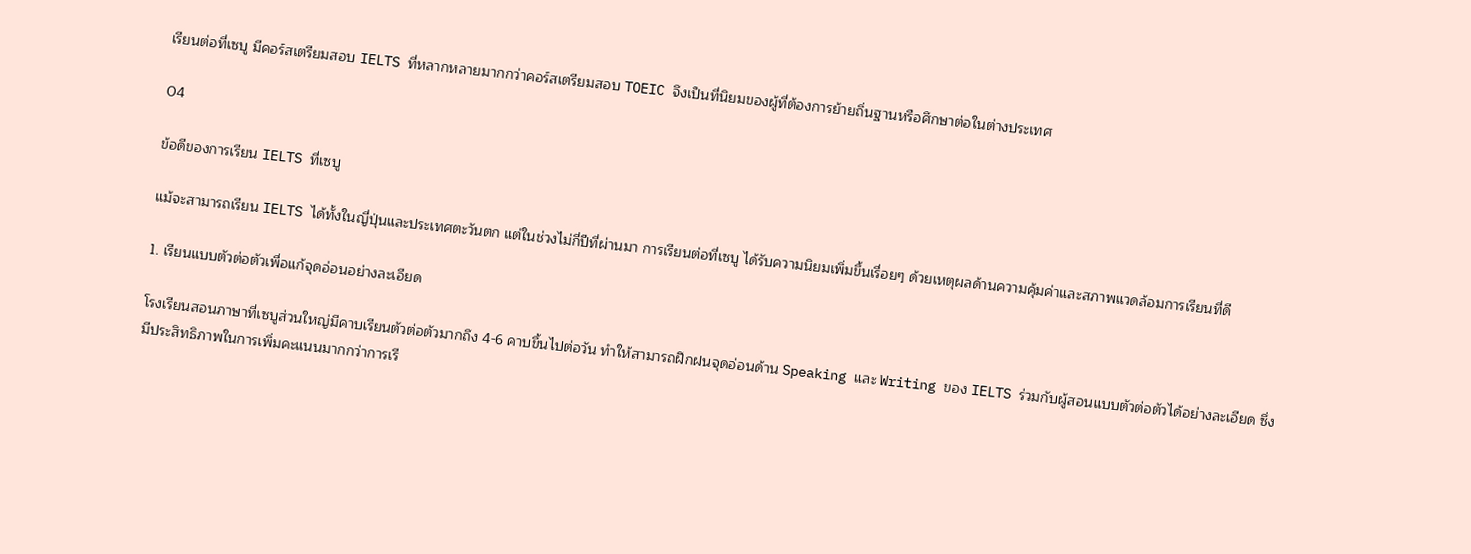เรียนต่อที่เซบู มีคอร์สเตรียมสอบ IELTS ที่หลากหลายมากกว่าคอร์สเตรียมสอบ TOEIC จึงเป็นที่นิยมของผู้ที่ต้องการย้ายถิ่นฐานหรือศึกษาต่อในต่างประเทศ

04

ข้อดีของการเรียน IELTS ที่เซบู

แม้จะสามารถเรียน IELTS ได้ทั้งในญี่ปุ่นและประเทศตะวันตก แต่ในช่วงไม่กี่ปีที่ผ่านมา การเรียนต่อที่เซบู ได้รับความนิยมเพิ่มขึ้นเรื่อยๆ ด้วยเหตุผลด้านความคุ้มค่าและสภาพแวดล้อมการเรียนที่ดี

1. เรียนแบบตัวต่อตัวเพื่อแก้จุดอ่อนอย่างละเอียด

โรงเรียนสอนภาษาที่เซบูส่วนใหญ่มีคาบเรียนตัวต่อตัวมากถึง 4-6 คาบขึ้นไปต่อวัน ทำให้สามารถฝึกฝนจุดอ่อนด้าน Speaking และ Writing ของ IELTS ร่วมกับผู้สอนแบบตัวต่อตัวได้อย่างละเอียด ซึ่งมีประสิทธิภาพในการเพิ่มคะแนนมากกว่าการเรี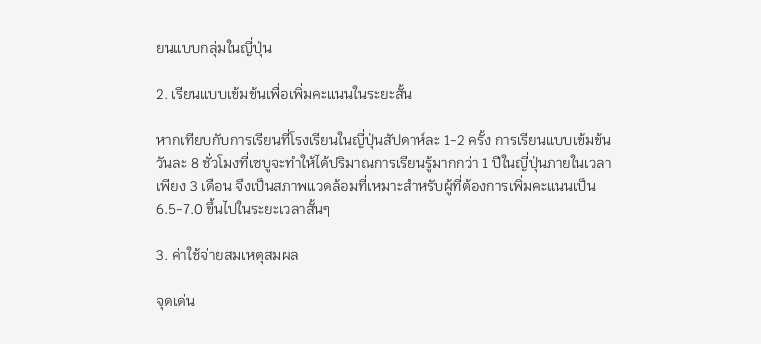ยนแบบกลุ่มในญี่ปุ่น

2. เรียนแบบเข้มข้นเพื่อเพิ่มคะแนนในระยะสั้น

หากเทียบกับการเรียนที่โรงเรียนในญี่ปุ่นสัปดาห์ละ 1-2 ครั้ง การเรียนแบบเข้มข้นวันละ 8 ชั่วโมงที่เซบูจะทำให้ได้ปริมาณการเรียนรู้มากกว่า 1 ปีในญี่ปุ่นภายในเวลาเพียง 3 เดือน จึงเป็นสภาพแวดล้อมที่เหมาะสำหรับผู้ที่ต้องการเพิ่มคะแนนเป็น 6.5-7.0 ขึ้นไปในระยะเวลาสั้นๆ

3. ค่าใช้จ่ายสมเหตุสมผล

จุดเด่น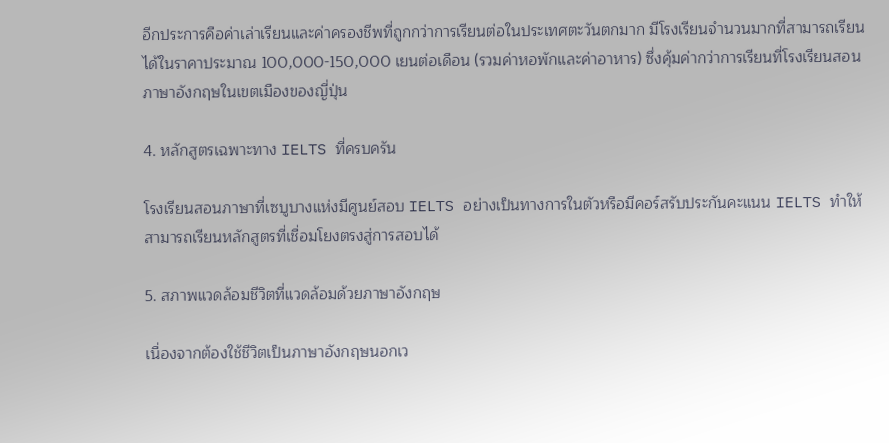อีกประการคือค่าเล่าเรียนและค่าครองชีพที่ถูกกว่าการเรียนต่อในประเทศตะวันตกมาก มีโรงเรียนจำนวนมากที่สามารถเรียนได้ในราคาประมาณ 100,000-150,000 เยนต่อเดือน (รวมค่าหอพักและค่าอาหาร) ซึ่งคุ้มค่ากว่าการเรียนที่โรงเรียนสอนภาษาอังกฤษในเขตเมืองของญี่ปุ่น

4. หลักสูตรเฉพาะทาง IELTS ที่ครบครัน

โรงเรียนสอนภาษาที่เซบูบางแห่งมีศูนย์สอบ IELTS อย่างเป็นทางการในตัวหรือมีคอร์สรับประกันคะแนน IELTS ทำให้สามารถเรียนหลักสูตรที่เชื่อมโยงตรงสู่การสอบได้

5. สภาพแวดล้อมชีวิตที่แวดล้อมด้วยภาษาอังกฤษ

เนื่องจากต้องใช้ชีวิตเป็นภาษาอังกฤษนอกเว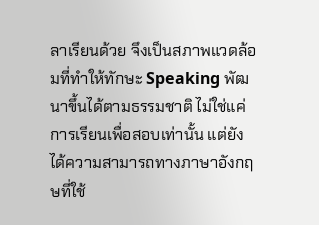ลาเรียนด้วย จึงเป็นสภาพแวดล้อมที่ทำให้ทักษะ Speaking พัฒนาขึ้นได้ตามธรรมชาติ ไม่ใช่แค่การเรียนเพื่อสอบเท่านั้น แต่ยังได้ความสามารถทางภาษาอังกฤษที่ใช้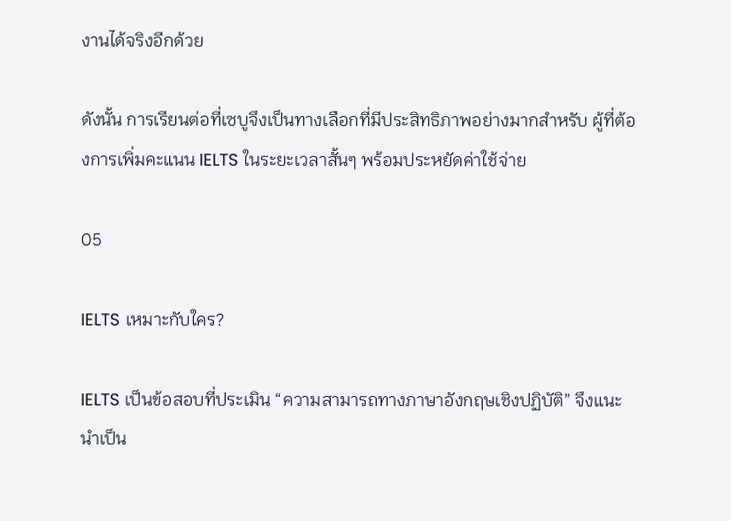งานได้จริงอีกด้วย

ดังนั้น การเรียนต่อที่เซบูจึงเป็นทางเลือกที่มีประสิทธิภาพอย่างมากสำหรับ ผู้ที่ต้องการเพิ่มคะแนน IELTS ในระยะเวลาสั้นๆ พร้อมประหยัดค่าใช้จ่าย

05

IELTS เหมาะกับใคร?

IELTS เป็นข้อสอบที่ประเมิน “ความสามารถทางภาษาอังกฤษเชิงปฏิบัติ” จึงแนะนำเป็น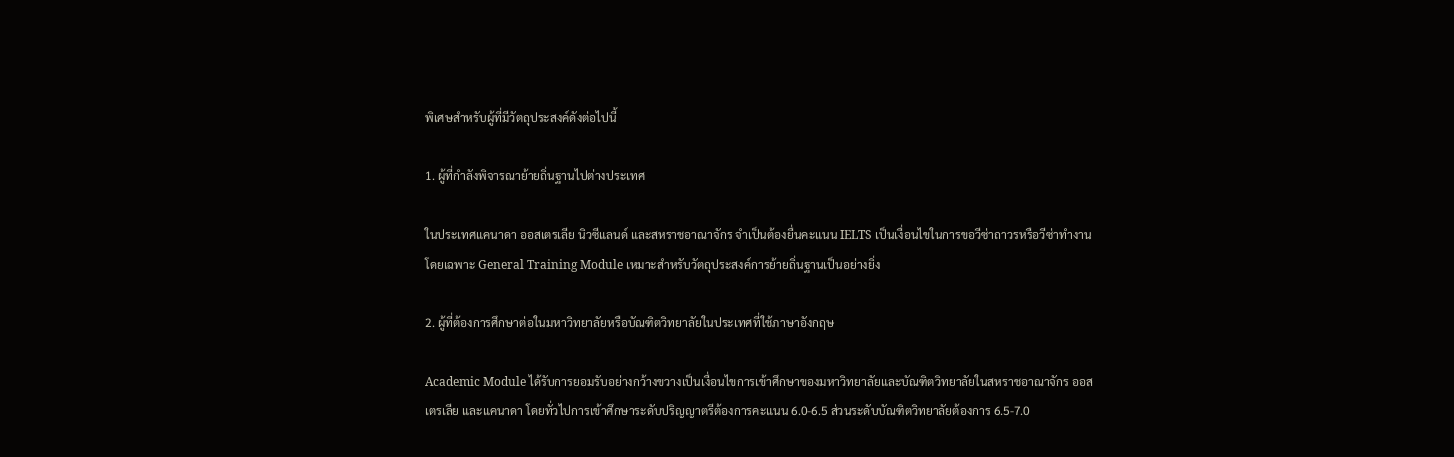พิเศษสำหรับผู้ที่มีวัตถุประสงค์ดังต่อไปนี้

1. ผู้ที่กำลังพิจารณาย้ายถิ่นฐานไปต่างประเทศ

ในประเทศแคนาดา ออสเตรเลีย นิวซีแลนด์ และสหราชอาณาจักร จำเป็นต้องยื่นคะแนน IELTS เป็นเงื่อนไขในการขอวีซ่าถาวรหรือวีซ่าทำงาน โดยเฉพาะ General Training Module เหมาะสำหรับวัตถุประสงค์การย้ายถิ่นฐานเป็นอย่างยิ่ง

2. ผู้ที่ต้องการศึกษาต่อในมหาวิทยาลัยหรือบัณฑิตวิทยาลัยในประเทศที่ใช้ภาษาอังกฤษ

Academic Module ได้รับการยอมรับอย่างกว้างขวางเป็นเงื่อนไขการเข้าศึกษาของมหาวิทยาลัยและบัณฑิตวิทยาลัยในสหราชอาณาจักร ออสเตรเลีย และแคนาดา โดยทั่วไปการเข้าศึกษาระดับปริญญาตรีต้องการคะแนน 6.0-6.5 ส่วนระดับบัณฑิตวิทยาลัยต้องการ 6.5-7.0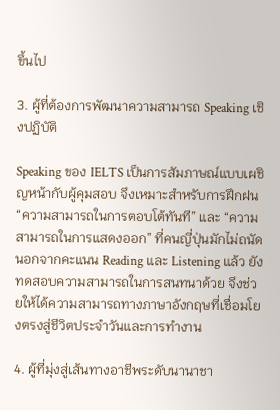ขึ้นไป

3. ผู้ที่ต้องการพัฒนาความสามารถ Speaking เชิงปฏิบัติ

Speaking ของ IELTS เป็นการสัมภาษณ์แบบเผชิญหน้ากับผู้คุมสอบ จึงเหมาะสำหรับการฝึกฝน “ความสามารถในการตอบโต้ทันที” และ “ความสามารถในการแสดงออก” ที่คนญี่ปุ่นมักไม่ถนัด นอกจากคะแนน Reading และ Listening แล้ว ยังทดสอบความสามารถในการสนทนาด้วย จึงช่วยให้ได้ความสามารถทางภาษาอังกฤษที่เชื่อมโยงตรงสู่ชีวิตประจำวันและการทำงาน

4. ผู้ที่มุ่งสู่เส้นทางอาชีพระดับนานาชา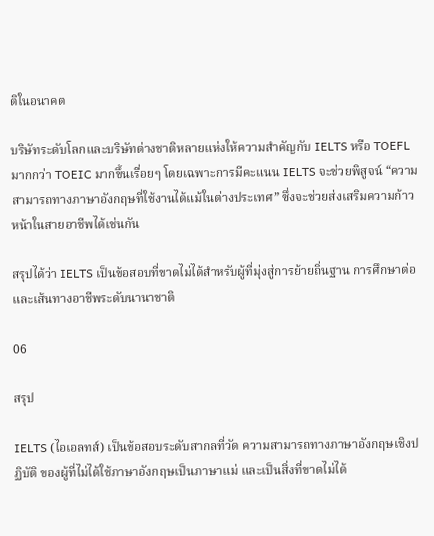ติในอนาคต

บริษัทระดับโลกและบริษัทต่างชาติหลายแห่งให้ความสำคัญกับ IELTS หรือ TOEFL มากกว่า TOEIC มากขึ้นเรื่อยๆ โดยเฉพาะการมีคะแนน IELTS จะช่วยพิสูจน์ “ความสามารถทางภาษาอังกฤษที่ใช้งานได้แม้ในต่างประเทศ” ซึ่งจะช่วยส่งเสริมความก้าวหน้าในสายอาชีพได้เช่นกัน

สรุปได้ว่า IELTS เป็นข้อสอบที่ขาดไม่ได้สำหรับผู้ที่มุ่งสู่การย้ายถิ่นฐาน การศึกษาต่อ และเส้นทางอาชีพระดับนานาชาติ

06

สรุป

IELTS (ไอเอลทส์) เป็นข้อสอบระดับสากลที่วัด ความสามารถทางภาษาอังกฤษเชิงปฏิบัติ ของผู้ที่ไม่ได้ใช้ภาษาอังกฤษเป็นภาษาแม่ และเป็นสิ่งที่ขาดไม่ได้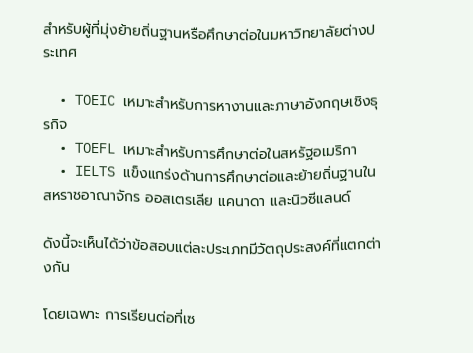สำหรับผู้ที่มุ่งย้ายถิ่นฐานหรือศึกษาต่อในมหาวิทยาลัยต่างประเทศ

  • TOEIC เหมาะสำหรับการหางานและภาษาอังกฤษเชิงธุรกิจ
  • TOEFL เหมาะสำหรับการศึกษาต่อในสหรัฐอเมริกา
  • IELTS แข็งแกร่งด้านการศึกษาต่อและย้ายถิ่นฐานในสหราชอาณาจักร ออสเตรเลีย แคนาดา และนิวซีแลนด์

ดังนี้จะเห็นได้ว่าข้อสอบแต่ละประเภทมีวัตถุประสงค์ที่แตกต่างกัน

โดยเฉพาะ การเรียนต่อที่เซ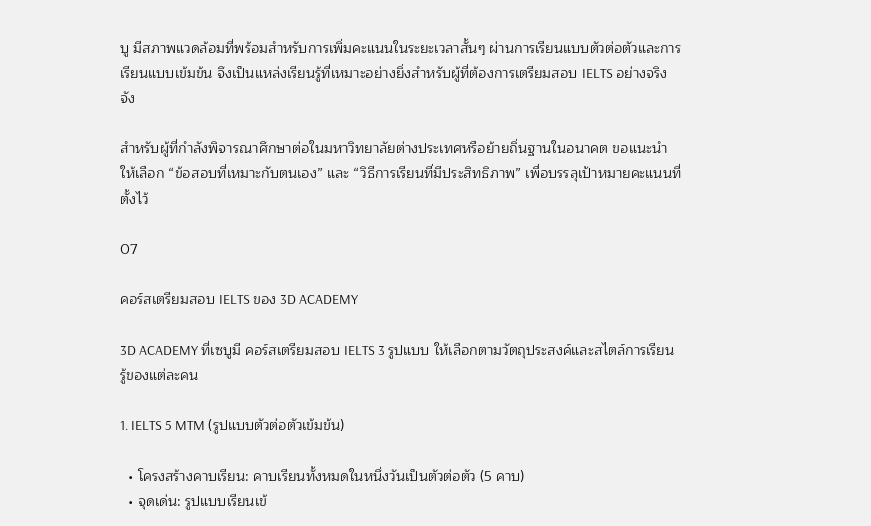บู มีสภาพแวดล้อมที่พร้อมสำหรับการเพิ่มคะแนนในระยะเวลาสั้นๆ ผ่านการเรียนแบบตัวต่อตัวและการเรียนแบบเข้มข้น จึงเป็นแหล่งเรียนรู้ที่เหมาะอย่างยิ่งสำหรับผู้ที่ต้องการเตรียมสอบ IELTS อย่างจริงจัง

สำหรับผู้ที่กำลังพิจารณาศึกษาต่อในมหาวิทยาลัยต่างประเทศหรือย้ายถิ่นฐานในอนาคต ขอแนะนำให้เลือก “ข้อสอบที่เหมาะกับตนเอง” และ “วิธีการเรียนที่มีประสิทธิภาพ” เพื่อบรรลุเป้าหมายคะแนนที่ตั้งไว้

07

คอร์สเตรียมสอบ IELTS ของ 3D ACADEMY

3D ACADEMY ที่เซบูมี คอร์สเตรียมสอบ IELTS 3 รูปแบบ ให้เลือกตามวัตถุประสงค์และสไตล์การเรียนรู้ของแต่ละคน

1. IELTS 5 MTM (รูปแบบตัวต่อตัวเข้มข้น)

  • โครงสร้างคาบเรียน: คาบเรียนทั้งหมดในหนึ่งวันเป็นตัวต่อตัว (5 คาบ)
  • จุดเด่น: รูปแบบเรียนเข้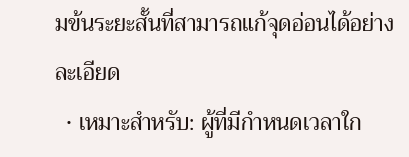มข้นระยะสั้นที่สามารถแก้จุดอ่อนได้อย่างละเอียด
  • เหมาะสำหรับ: ผู้ที่มีกำหนดเวลาใก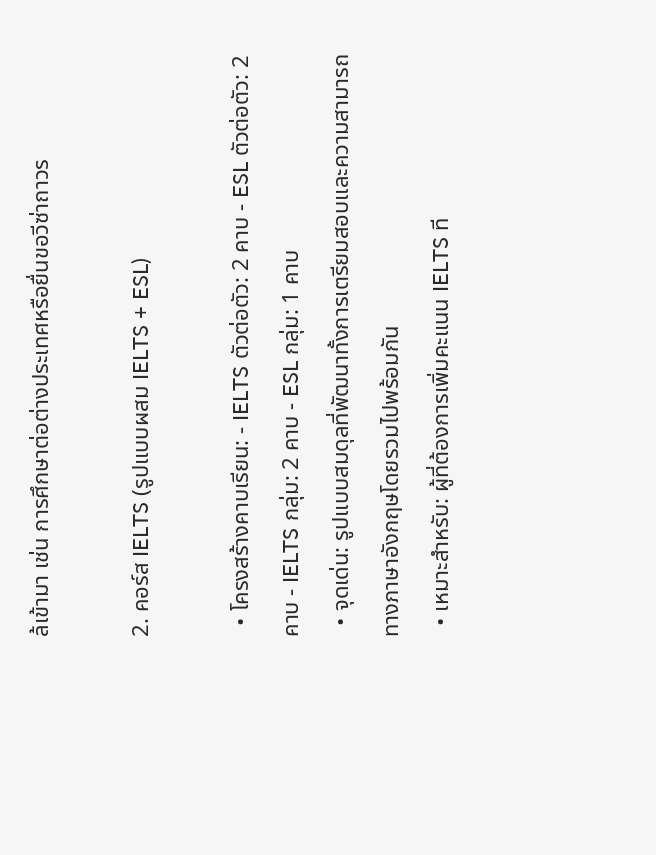ล้เข้ามา เช่น การศึกษาต่อต่างประเทศหรือยื่นขอวีซ่าถาวร

2. คอร์ส IELTS (รูปแบบผสม IELTS + ESL)

  • โครงสร้างคาบเรียน: - IELTS ตัวต่อตัว: 2 คาบ - ESL ตัวต่อตัว: 2 คาบ - IELTS กลุ่ม: 2 คาบ - ESL กลุ่ม: 1 คาบ
  • จุดเด่น: รูปแบบสมดุลที่พัฒนาทั้งการเตรียมสอบและความสามารถทางภาษาอังกฤษโดยรวมไปพร้อมกัน
  • เหมาะสำหรับ: ผู้ที่ต้องการเพิ่มคะแนน IELTS ที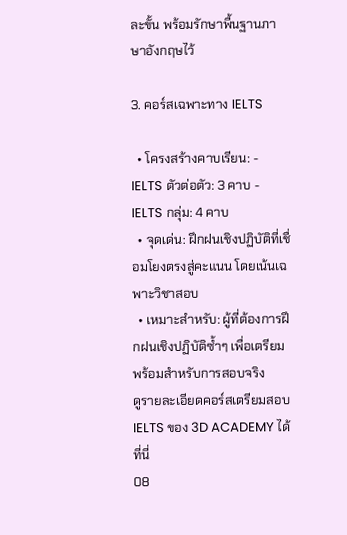ละขั้น พร้อมรักษาพื้นฐานภาษาอังกฤษไว้

3. คอร์สเฉพาะทาง IELTS

  • โครงสร้างคาบเรียน: - IELTS ตัวต่อตัว: 3 คาบ - IELTS กลุ่ม: 4 คาบ
  • จุดเด่น: ฝึกฝนเชิงปฏิบัติที่เชื่อมโยงตรงสู่คะแนน โดยเน้นเฉพาะวิชาสอบ
  • เหมาะสำหรับ: ผู้ที่ต้องการฝึกฝนเชิงปฏิบัติซ้ำๆ เพื่อเตรียมพร้อมสำหรับการสอบจริง
ดูรายละเอียดคอร์สเตรียมสอบ IELTS ของ 3D ACADEMY ได้ที่นี่
08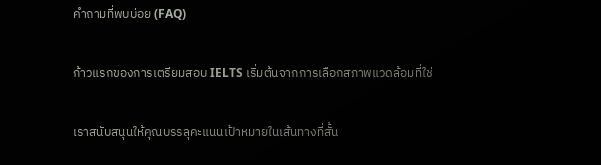คำถามที่พบบ่อย (FAQ)

ก้าวแรกของการเตรียมสอบ IELTS เริ่มต้นจากการเลือกสภาพแวดล้อมที่ใช่

เราสนับสนุนให้คุณบรรลุคะแนนเป้าหมายในเส้นทางที่สั้น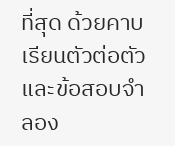ที่สุด ด้วยคาบเรียนตัวต่อตัวและข้อสอบจำลอง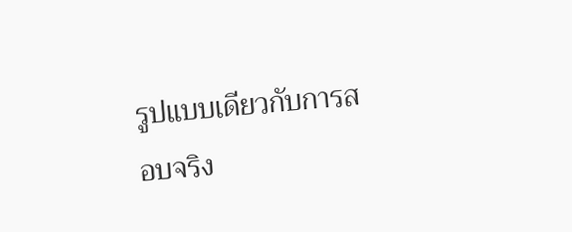รูปแบบเดียวกับการสอบจริง